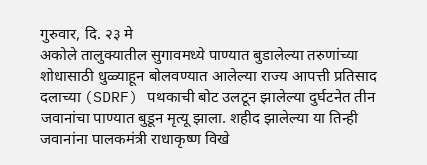गुरुवार, दि. २३ मे
अकोले तालुक्यातील सुगावमध्ये पाण्यात बुडालेल्या तरुणांच्या शोधासाठी धुळ्याहून बोलवण्यात आलेल्या राज्य आपत्ती प्रतिसाद दलाच्या (SDRF) पथकाची बोट उलटून झालेल्या दुर्घटनेत तीन जवानांचा पाण्यात बुडून मृत्यू झाला. शहीद झालेल्या या तिन्ही जवानांना पालकमंत्री राधाकृष्ण विखे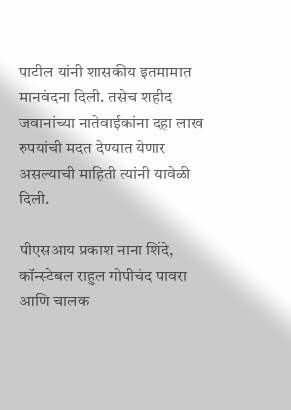पाटील यांनी शासकीय इतमामात मानवंदना दिली. तसेच शहीद जवानांच्या नातेवाईकांना दहा लाख रुपयांची मदत देण्यात येणार असल्याची माहिती त्यांनी यावेळी दिली.

पीएसआय प्रकाश नाना शिंदे, कॉन्स्टेबल राहुल गोपीचंद पावरा आणि चालक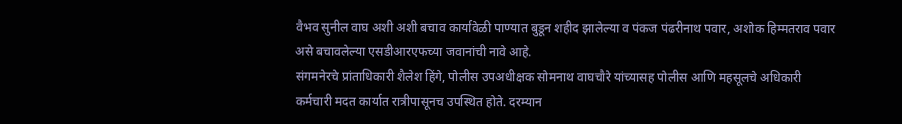वैभव सुनील वाघ अशी अशी बचाव कार्यावेळी पाण्यात बुडून शहीद झालेल्या व पंकज पंढरीनाथ पवार, अशोक हिम्मतराव पवार असे बचावलेल्या एसडीआरएफच्या जवानांची नावे आहे.
संगमनेरचे प्रांताधिकारी शैलेश हिंगे, पोलीस उपअधीक्षक सोमनाथ वाघचौरे यांच्यासह पोलीस आणि महसूलचे अधिकारी कर्मचारी मदत कार्यात रात्रीपासूनच उपस्थित होते. दरम्यान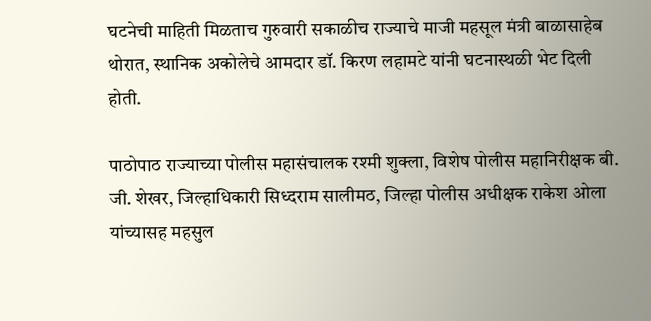घटनेची माहिती मिळताच गुरुवारी सकाळीच राज्याचे माजी महसूल मंत्री बाळासाहेब थोरात, स्थानिक अकोलेचे आमदार डॉ. किरण लहामटे यांनी घटनास्थळी भेट दिली होती.

पाठोपाठ राज्याच्या पोलीस महासंचालक रश्मी शुक्ला, विशेष पोलीस महानिरीक्षक बी. जी. शेखर, जिल्हाधिकारी सिध्दराम सालीमठ, जिल्हा पोलीस अधीक्षक राकेश ओला यांच्यासह महसुल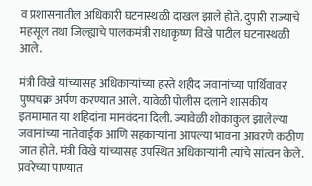व प्रशासनातील अधिकारी घटनास्थळी दाखल झाले होते. दुपारी राज्याचे महसूल तथा जिल्ह्याचे पालकमंत्री राधाकृष्ण विखे पाटील घटनास्थळी आले.

मंत्री विखे यांच्यासह अधिकाऱ्यांच्या हस्ते शहीद जवानांच्या पार्थिवावर पुष्पचक्र अर्पण करण्यात आले. यावेळी पोलीस दलाने शासकीय इतमामात या शहिदांना मानवंदना दिली. ज्यावेळी शोकाकुल झालेल्या जवानांच्या नातेवाईक आणि सहकाऱ्यांना आपल्या भावना आवरणे कठीण जात होते. मंत्री विखे यांच्यासह उपस्थित अधिकाऱ्यांनी त्यांचे सांत्वन केले.
प्रवरेच्या पाण्यात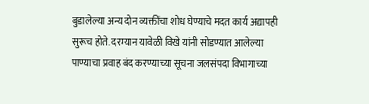बुडालेल्या अन्य दोन व्यक्तींचा शोध घेण्याचे मदत कार्य अद्यापही सुरूच होते. दरम्यान यावेळी विखे यांनी सोडण्यात आलेल्या पाण्याचा प्रवाह बंद करण्याच्या सूचना जलसंपदा विभागाच्या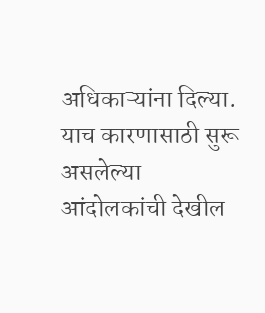अधिकाऱ्यांना दिल्या. याच कारणासाठी सुरू असलेल्या आंदोलकांची देखील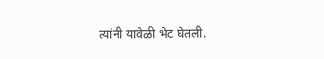त्यांनी यावेळी भेट घेतली.